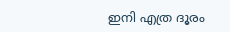ഇനി എത്ര ദൂരം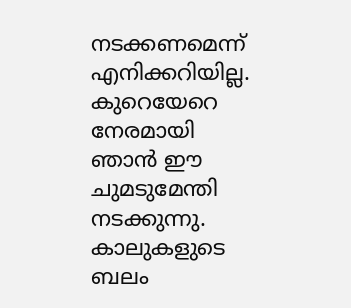നടക്കണമെന്ന് എനിക്കറിയില്ല. കുറെയേറെ നേരമായി ഞാൻ ഈ ചുമടുമേന്തി നടക്കുന്നു. കാലുകളുടെ ബലം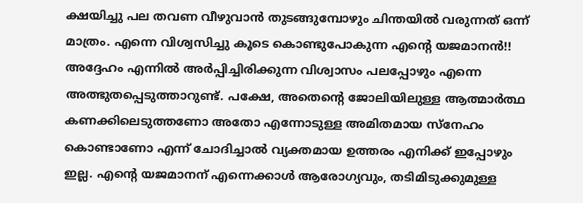ക്ഷയിച്ചു പല തവണ വീഴുവാൻ തുടങ്ങുമ്പോഴും ചിന്തയിൽ വരുന്നത് ഒന്ന് മാത്രം. എന്നെ വിശ്വസിച്ചു കൂടെ കൊണ്ടുപോകുന്ന എന്റെ യജമാനൻ!! അദ്ദേഹം എന്നിൽ അർപ്പിച്ചിരിക്കുന്ന വിശ്വാസം പലപ്പോഴും എന്നെ അത്ഭുതപ്പെടുത്താറുണ്ട്. പക്ഷേ, അതെന്റെ ജോലിയിലുള്ള ആത്മാർത്ഥ കണക്കിലെടുത്തണോ അതോ എന്നോടുള്ള അമിതമായ സ്നേഹം കൊണ്ടാണോ എന്ന് ചോദിച്ചാൽ വ്യക്തമായ ഉത്തരം എനിക്ക് ഇപ്പോഴും ഇല്ല. എന്റെ യജമാനന് എന്നെക്കാൾ ആരോഗ്യവും, തടിമിടുക്കുമുള്ള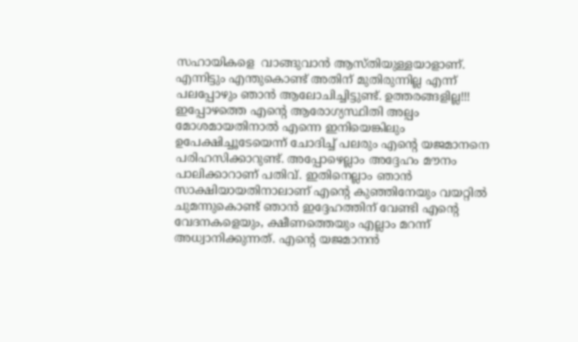സഹായികളെ  വാങ്ങുവാൻ ആസ്തിയുള്ളയാളാണ്. എന്നിട്ടും എന്തുകൊണ്ട് അതിന് മുതിരുന്നില്ല എന്ന് പലപ്പോഴും ഞാൻ ആലോചിച്ചിട്ടുണ്ട്. ഉത്തരങ്ങളില്ല!!! ഇപ്പോഴത്തെ എന്റെ ആരോഗ്യസ്ഥിതി അല്പം മോശമായതിനാൽ എന്നെ ഇനിയെങ്കിലും ഉപേക്ഷിച്ചൂടേയെന്ന് ചോദിച്ച് പലരും എന്റെ യജമാനനെ പരിഹസിക്കാറുണ്ട്. അപ്പോഴെല്ലാം അദ്ദേഹം മൗനം പാലിക്കാറാണ് പതിവ്. ഇതിനെല്ലാം ഞാൻ സാക്ഷിയായതിനാലാണ് എന്റെ കുഞ്ഞിനേയും വയറ്റിൽ ചുമന്നുകൊണ്ട് ഞാൻ ഇദ്ദേഹത്തിന് വേണ്ടി എന്റെ വേദനകളെയും, ക്ഷീണത്തെയും എല്ലാം മറന്ന് അധ്വാനിക്കുന്നത്. എന്റെ യജമാനൻ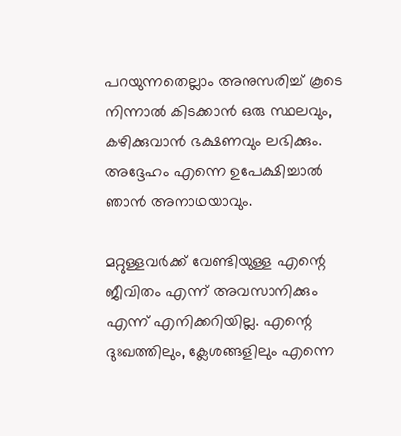പറയുന്നതെല്ലാം അനുസരിച്ച് കൂടെ നിന്നാൽ കിടക്കാൻ ഒരു സ്ഥലവും, കഴിക്കുവാൻ ഭക്ഷണവും ലഭിക്കും. അദ്ദേഹം എന്നെ ഉപേക്ഷിച്ചാൽ ഞാൻ അനാഥയാവും.

മറ്റുള്ളവർക്ക് വേണ്ടിയുള്ള എന്റെ ജീവിതം എന്ന് അവസാനിക്കും എന്ന് എനിക്കറിയില്ല. എന്റെ ദുഃഖത്തിലും, ക്ലേശങ്ങളിലും എന്നെ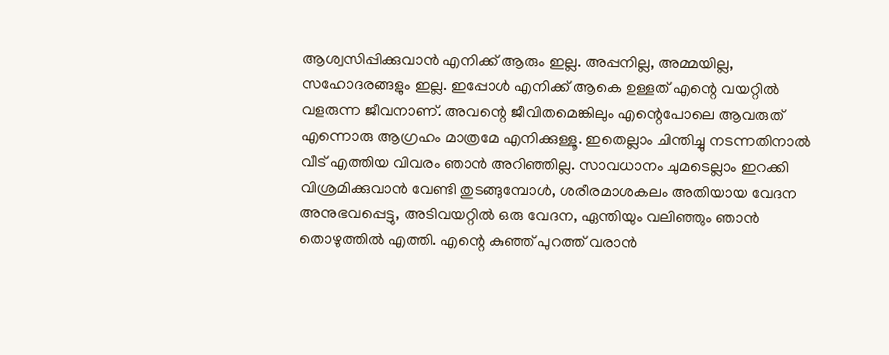ആശ്വസിപ്പിക്കുവാൻ എനിക്ക് ആരും ഇല്ല. അപ്പനില്ല, അമ്മയില്ല, സഹോദരങ്ങളും ഇല്ല. ഇപ്പോൾ എനിക്ക് ആകെ ഉള്ളത് എന്റെ വയറ്റിൽ വളരുന്ന ജീവനാണ്. അവന്റെ ജീവിതമെങ്കിലും എന്റെപോലെ ആവരുത് എന്നൊരു ആഗ്രഹം മാത്രമേ എനിക്കുള്ളൂ. ഇതെല്ലാം ചിന്തിച്ചു നടന്നതിനാൽ വീട് എത്തിയ വിവരം ഞാൻ അറിഞ്ഞില്ല. സാവധാനം ചുമടെല്ലാം ഇറക്കി വിശ്രമിക്കുവാൻ വേണ്ടി തുടങ്ങുമ്പോൾ, ശരീരമാശകലം അതിയായ വേദന അനുഭവപ്പെട്ടു, അടിവയറ്റിൽ ഒരു വേദന, ഏന്തിയും വലിഞ്ഞും ഞാൻ തൊഴുത്തിൽ എത്തി. എന്റെ കുഞ്ഞ് പുറത്ത് വരാൻ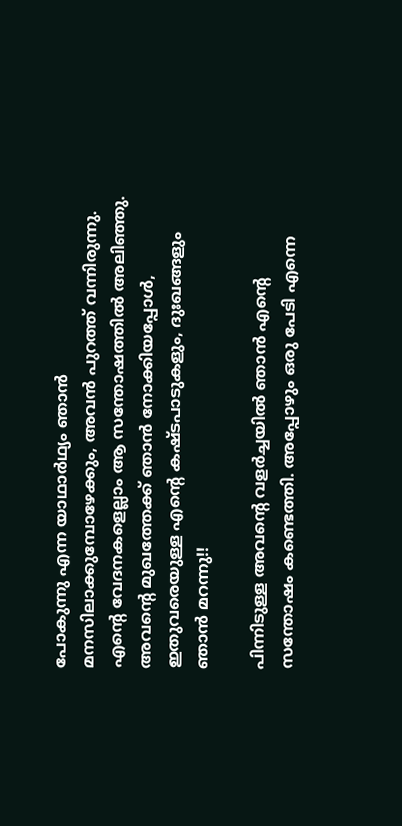പോകുന്നു എന്ന യാഥാർഥ്യം ഞാൻ മനസിലാക്കുമ്പോഴേക്കും, അവൻ പുറത്ത് വന്നിരുന്നു. എന്റെ വേദനകളെല്ലാം ആ സന്തോഷത്തിൽ അലിഞ്ഞു. അവന്റെ മുഖത്തേക്ക് ഞാൻ നോക്കിയപ്പോൾ, ഇതുവരെയുള്ള എന്റെ കഷ്ടപാടുകളും, ദുഃഖങ്ങളും ഞാൻ മറന്നു!!

പിന്നിടുള്ള അവന്റെ വളർച്ചയിൽ ഞാൻ എന്റെ സന്തോഷം കണ്ടെത്തി. അപ്പോഴും ഒരു പേടി എന്നെ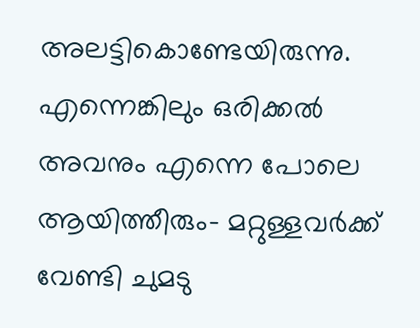അലട്ടികൊണ്ടേയിരുന്നു. എന്നെങ്കിലും ഒരിക്കൽ അവനും എന്നെ പോലെ ആയിത്തീരും- മറ്റുള്ളവർക്ക് വേണ്ടി ചുമടു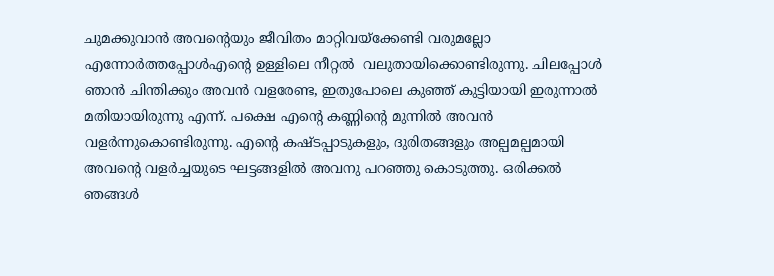ചുമക്കുവാൻ അവന്റെയും ജീവിതം മാറ്റിവയ്ക്കേണ്ടി വരുമല്ലോ എന്നോർത്തപ്പോൾഎന്റെ ഉള്ളിലെ നീറ്റൽ  വലുതായിക്കൊണ്ടിരുന്നു. ചിലപ്പോൾ ഞാൻ ചിന്തിക്കും അവൻ വളരേണ്ട, ഇതുപോലെ കുഞ്ഞ് കുട്ടിയായി ഇരുന്നാൽ മതിയായിരുന്നു എന്ന്. പക്ഷെ എന്റെ കണ്ണിന്റെ മുന്നിൽ അവൻ വളർന്നുകൊണ്ടിരുന്നു. എന്റെ കഷ്ടപ്പാടുകളും, ദുരിതങ്ങളും അല്പമല്പമായി അവന്റെ വളർച്ചയുടെ ഘട്ടങ്ങളിൽ അവനു പറഞ്ഞു കൊടുത്തു. ഒരിക്കൽ ഞങ്ങൾ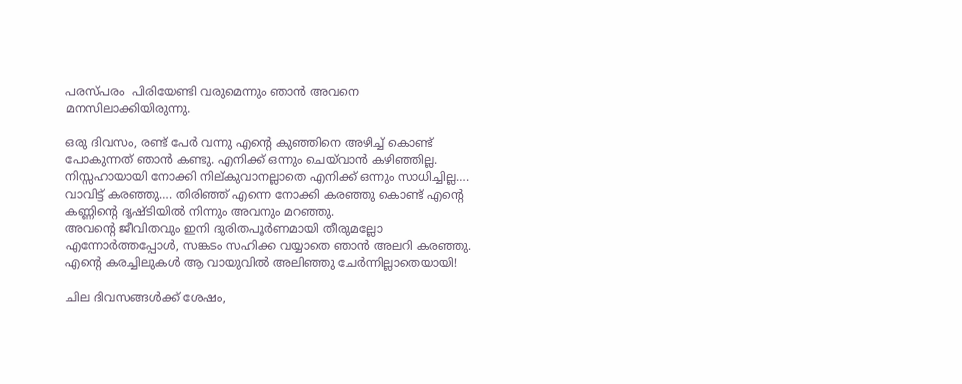പരസ്പരം  പിരിയേണ്ടി വരുമെന്നും ഞാൻ അവനെ മനസിലാക്കിയിരുന്നു.

ഒരു ദിവസം, രണ്ട് പേർ വന്നു എന്റെ കുഞ്ഞിനെ അഴിച്ച് കൊണ്ട് പോകുന്നത് ഞാൻ കണ്ടു. എനിക്ക് ഒന്നും ചെയ്‌വാൻ കഴിഞ്ഞില്ല. നിസ്സഹായായി നോക്കി നില്കുവാനല്ലാതെ എനിക്ക് ഒന്നും സാധിച്ചില്ല…. വാവിട്ട് കരഞ്ഞു…. തിരിഞ്ഞ് എന്നെ നോക്കി കരഞ്ഞു കൊണ്ട് എന്റെ കണ്ണിന്റെ ദൃഷ്ടിയിൽ നിന്നും അവനും മറഞ്ഞു.
അവന്റെ ജീവിതവും ഇനി ദുരിതപൂർണമായി തീരുമല്ലോ എന്നോർത്തപ്പോൾ, സങ്കടം സഹിക്ക വയ്യാതെ ഞാൻ അലറി കരഞ്ഞു. എന്റെ കരച്ചിലുകൾ ആ വായുവിൽ അലിഞ്ഞു ചേർന്നില്ലാതെയായി!

ചില ദിവസങ്ങൾക്ക് ശേഷം,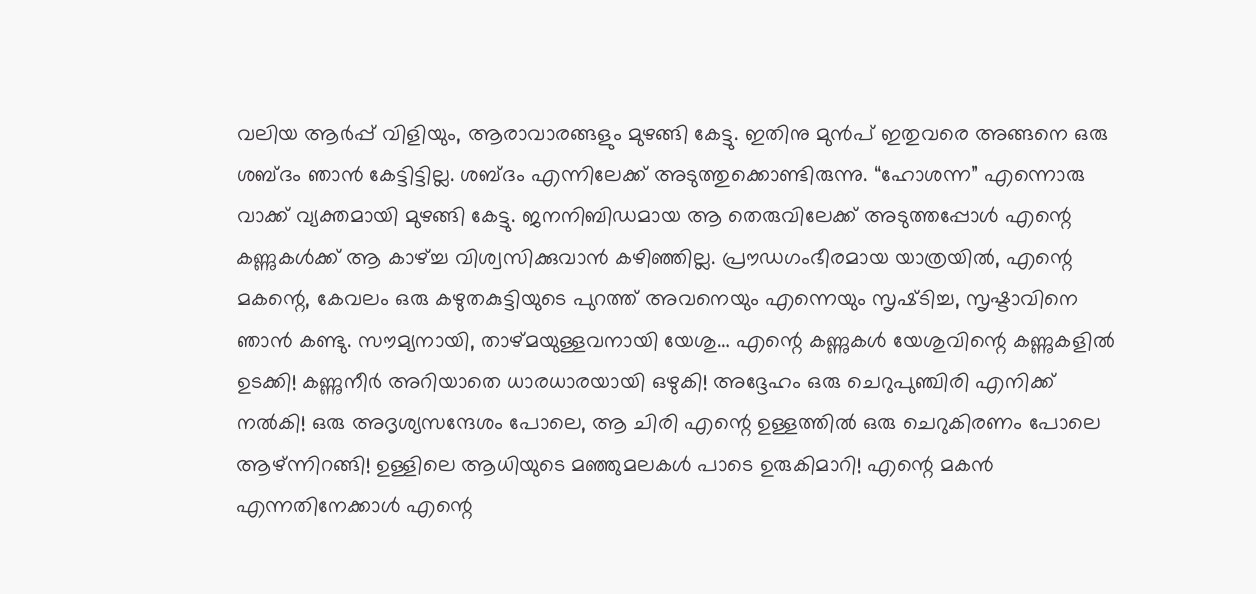വലിയ ആർപ്പ് വിളിയും, ആരാവാരങ്ങളും മുഴങ്ങി കേട്ടു. ഇതിനു മുൻപ് ഇതുവരെ അങ്ങനെ ഒരു ശബ്‌ദം ഞാൻ കേട്ടിട്ടില്ല. ശബ്‍ദം എന്നിലേക്ക് അടുത്തുക്കൊണ്ടിരുന്നു. “ഹോശന്ന” എന്നൊരു വാക്ക് വ്യക്തമായി മുഴങ്ങി കേട്ടു. ജനനിബിഡമായ ആ തെരുവിലേക്ക് അടുത്തപ്പോൾ എന്റെ കണ്ണുകൾക്ക് ആ കാഴ്ച്ച വിശ്വസിക്കുവാൻ കഴിഞ്ഞില്ല. പ്രൗഡഗംഭീരമായ യാത്രയിൽ, എന്റെ മകന്റെ, കേവലം ഒരു കഴുതകുട്ടിയുടെ പുറത്ത് അവനെയും എന്നെയും സൃഷ്‌ടിച്ച, സൃഷ്ടാവിനെ ഞാൻ കണ്ടു. സൗമ്യനായി, താഴ്മയുള്ളവനായി യേശു… എന്റെ കണ്ണുകൾ യേശുവിന്റെ കണ്ണുകളിൽ ഉടക്കി! കണ്ണുനീർ അറിയാതെ ധാരധാരയായി ഒഴുകി! അദ്ദേഹം ഒരു ചെറുപുഞ്ചിരി എനിക്ക് നൽകി! ഒരു അദൃശ്യസന്ദേശം പോലെ, ആ ചിരി എന്റെ ഉള്ളത്തിൽ ഒരു ചെറുകിരണം പോലെ ആഴ്ന്നിറങ്ങി! ഉള്ളിലെ ആധിയുടെ മഞ്ഞുമലകൾ പാടെ ഉരുകിമാറി! എന്റെ മകൻ എന്നതിനേക്കാൾ എന്റെ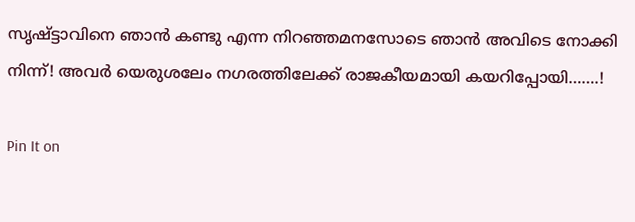സൃഷ്ട്ടാവിനെ ഞാൻ കണ്ടു എന്ന നിറഞ്ഞമനസോടെ ഞാൻ അവിടെ നോക്കി നിന്ന്! അവർ യെരുശലേം നഗരത്തിലേക്ക് രാജകീയമായി കയറിപ്പോയി…….!

Pin It on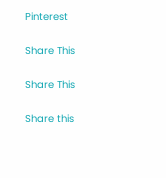Pinterest

Share This

Share This

Share this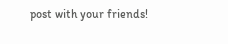post with your friends!